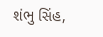શંભુ સિંહ,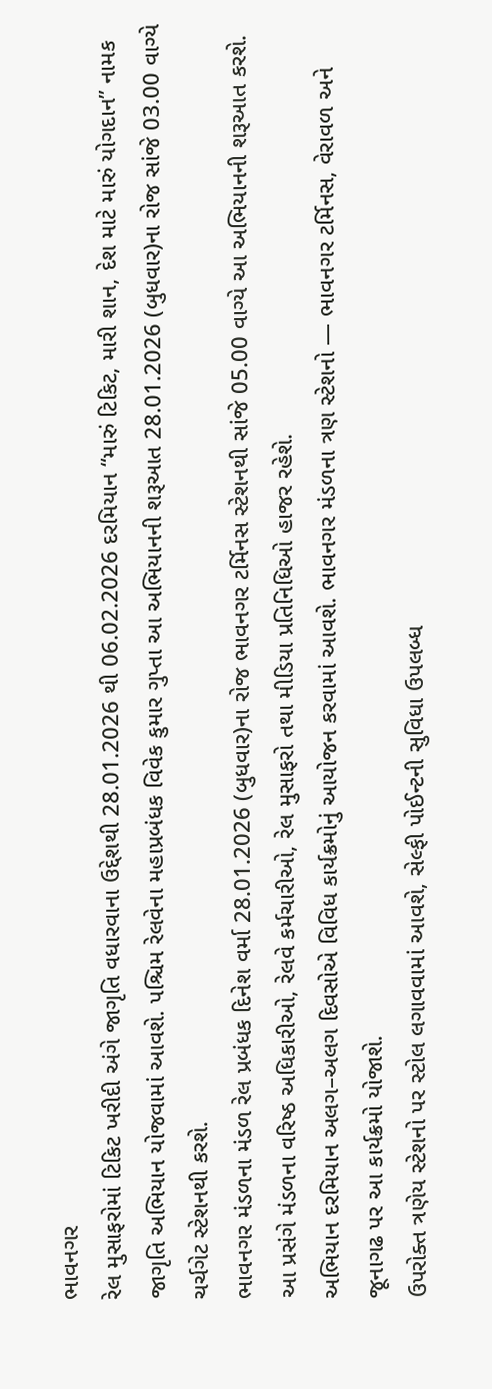ભાવનગર
રેલ મુસાફરોમાં ટિકિટ ખરીદી અંગે જાગૃતિ વધારવાના ઉદ્દેશથી 28.01.2026 થી 06.02.2026 દરમિયાન “મારું ટિકિટ, મારી શાન, દેશ માટે મારું યોગદાન” નામક જાગૃતિ અભિયાન યોજવામાં આવશે. પશ્ચિમ રેલવેના મહાપ્રબંધક વિવેક કુમાર ગુપ્તા આ અભિયાનની શરૂઆત 28.01.2026 (બુધવાર)ના રોજ સાંજે 03.00 વાગ્યે ચર્ચગેટ સ્ટેશનથી કરશે.
ભાવનગર મંડળના મંડળ રેલ પ્રબંધક દિનેશ વર્મા 28.01.2026 (બુધવાર)ના રોજ ભાવનગર ટર્મિનસ સ્ટેશનથી સાંજે 05.00 વાગ્યે આ અભિયાનની શરૂઆત કરશે. આ પ્રસંગે મંડળના વરિષ્ઠ અધિકારીઓ, રેલવે કર્મચારીઓ, રેલ મુસાફરો તથા મીડિયા પ્રતિનિધિઓ હાજર રહેશે.
અભિયાન દરમિયાન અલગ–અલગ દિવસોએ વિવિધ કાર્યક્રમોનું આયોજન કરવામાં આવશે. ભાવનગર મંડળના ત્રણ સ્ટેશનો — ભાવનગર ટર્મિનસ, વેરાવળ અને જૂનાગઢ પર આ કાર્યક્રમો યોજાશે.
ઉપરોક્ત ત્રણેય સ્ટેશનો પર સ્ટોલ લગાવવામાં આવશે, સેલ્ફી પોઈન્ટની સુવિધા ઉપલબ્ધ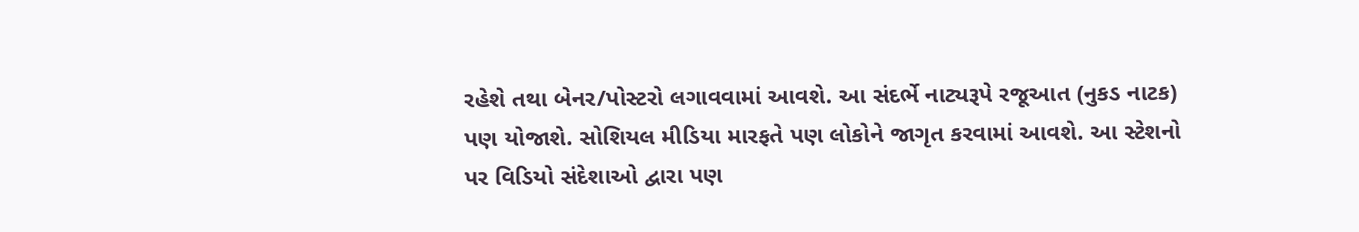રહેશે તથા બેનર/પોસ્ટરો લગાવવામાં આવશે. આ સંદર્ભે નાટ્યરૂપે રજૂઆત (નુકડ નાટક) પણ યોજાશે. સોશિયલ મીડિયા મારફતે પણ લોકોને જાગૃત કરવામાં આવશે. આ સ્ટેશનો પર વિડિયો સંદેશાઓ દ્વારા પણ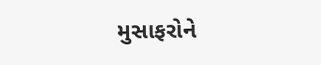મુસાફરોને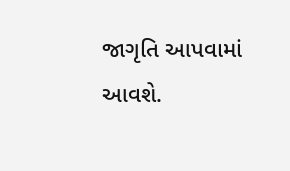જાગૃતિ આપવામાં આવશે.